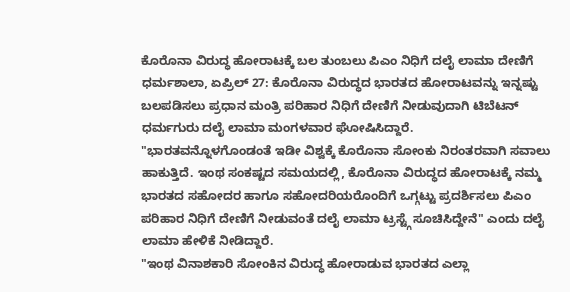ಕೊರೊನಾ ವಿರುದ್ಧ ಹೋರಾಟಕ್ಕೆ ಬಲ ತುಂಬಲು ಪಿಎಂ ನಿಧಿಗೆ ದಲೈ ಲಾಮಾ ದೇಣಿಗೆ
ಧರ್ಮಶಾಲಾ, ಏಪ್ರಿಲ್ 27: ಕೊರೊನಾ ವಿರುದ್ಧದ ಭಾರತದ ಹೋರಾಟವನ್ನು ಇನ್ನಷ್ಟು ಬಲಪಡಿಸಲು ಪ್ರಧಾನ ಮಂತ್ರಿ ಪರಿಹಾರ ನಿಧಿಗೆ ದೇಣಿಗೆ ನೀಡುವುದಾಗಿ ಟಿಬೆಟನ್ ಧರ್ಮಗುರು ದಲೈ ಲಾಮಾ ಮಂಗಳವಾರ ಘೋಷಿಸಿದ್ದಾರೆ.
"ಭಾರತವನ್ನೊಳಗೊಂಡಂತೆ ಇಡೀ ವಿಶ್ವಕ್ಕೆ ಕೊರೊನಾ ಸೋಂಕು ನಿರಂತರವಾಗಿ ಸವಾಲು ಹಾಕುತ್ತಿದೆ. ಇಂಥ ಸಂಕಷ್ಟದ ಸಮಯದಲ್ಲಿ, ಕೊರೊನಾ ವಿರುದ್ಧದ ಹೋರಾಟಕ್ಕೆ ನಮ್ಮ ಭಾರತದ ಸಹೋದರ ಹಾಗೂ ಸಹೋದರಿಯರೊಂದಿಗೆ ಒಗ್ಗಟ್ಟು ಪ್ರದರ್ಶಿಸಲು ಪಿಎಂ ಪರಿಹಾರ ನಿಧಿಗೆ ದೇಣಿಗೆ ನೀಡುವಂತೆ ದಲೈ ಲಾಮಾ ಟ್ರಸ್ಟ್ಗೆ ಸೂಚಿಸಿದ್ದೇನೆ" ಎಂದು ದಲೈ ಲಾಮಾ ಹೇಳಿಕೆ ನೀಡಿದ್ದಾರೆ.
"ಇಂಥ ವಿನಾಶಕಾರಿ ಸೋಂಕಿನ ವಿರುದ್ಧ ಹೋರಾಡುವ ಭಾರತದ ಎಲ್ಲಾ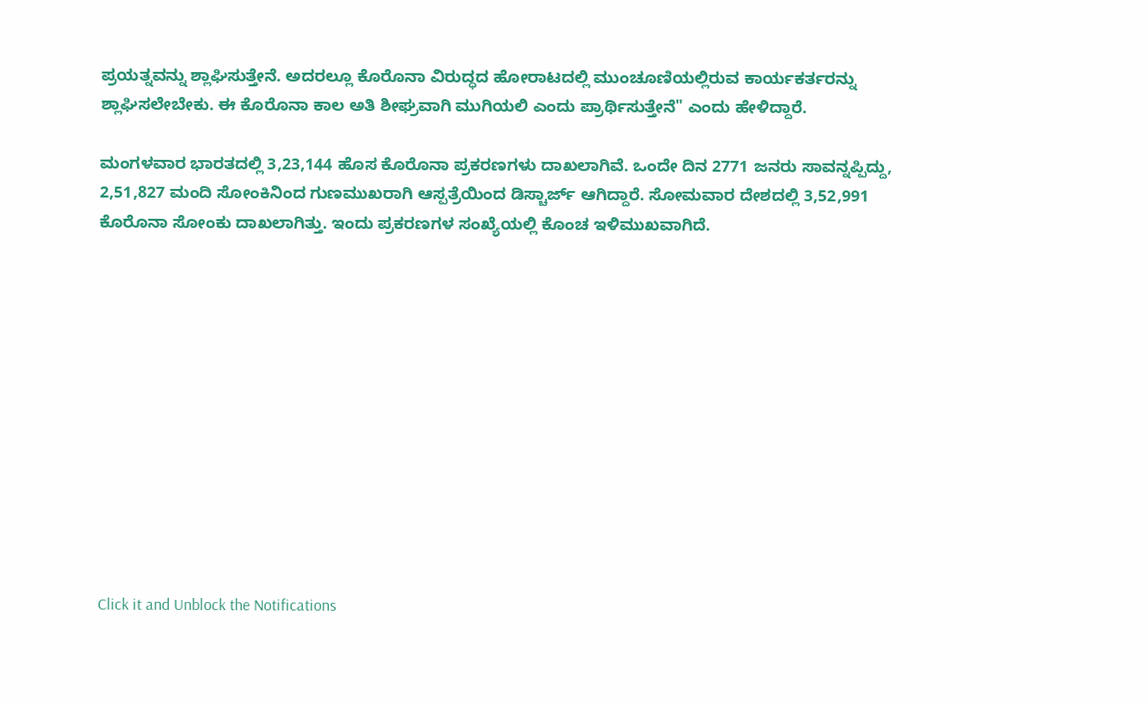ಪ್ರಯತ್ನವನ್ನು ಶ್ಲಾಘಿಸುತ್ತೇನೆ. ಅದರಲ್ಲೂ ಕೊರೊನಾ ವಿರುದ್ಧದ ಹೋರಾಟದಲ್ಲಿ ಮುಂಚೂಣಿಯಲ್ಲಿರುವ ಕಾರ್ಯಕರ್ತರನ್ನು ಶ್ಲಾಘಿಸಲೇಬೇಕು. ಈ ಕೊರೊನಾ ಕಾಲ ಅತಿ ಶೀಘ್ರವಾಗಿ ಮುಗಿಯಲಿ ಎಂದು ಪ್ರಾರ್ಥಿಸುತ್ತೇನೆ" ಎಂದು ಹೇಳಿದ್ದಾರೆ.

ಮಂಗಳವಾರ ಭಾರತದಲ್ಲಿ 3,23,144 ಹೊಸ ಕೊರೊನಾ ಪ್ರಕರಣಗಳು ದಾಖಲಾಗಿವೆ. ಒಂದೇ ದಿನ 2771 ಜನರು ಸಾವನ್ನಪ್ಪಿದ್ದು, 2,51,827 ಮಂದಿ ಸೋಂಕಿನಿಂದ ಗುಣಮುಖರಾಗಿ ಆಸ್ಪತ್ರೆಯಿಂದ ಡಿಸ್ಚಾರ್ಜ್ ಆಗಿದ್ದಾರೆ. ಸೋಮವಾರ ದೇಶದಲ್ಲಿ 3,52,991 ಕೊರೊನಾ ಸೋಂಕು ದಾಖಲಾಗಿತ್ತು. ಇಂದು ಪ್ರಕರಣಗಳ ಸಂಖ್ಯೆಯಲ್ಲಿ ಕೊಂಚ ಇಳಿಮುಖವಾಗಿದೆ.












Click it and Unblock the Notifications